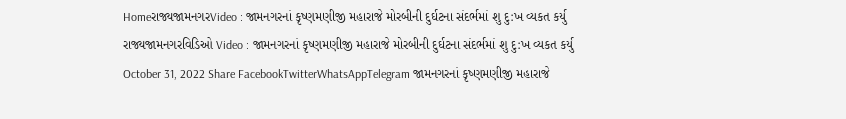Homeરાજ્યજામનગરVideo : જામનગરનાં કૃષ્ણમણીજી મહારાજે મોરબીની દુર્ઘટના સંદર્ભમાં શુ દુ:ખ વ્યકત કર્યુ રાજ્યજામનગરવિડિઓ Video : જામનગરનાં કૃષ્ણમણીજી મહારાજે મોરબીની દુર્ઘટના સંદર્ભમાં શુ દુ:ખ વ્યકત કર્યુ October 31, 2022 Share FacebookTwitterWhatsAppTelegram જામનગરનાં કૃષ્ણમણીજી મહારાજે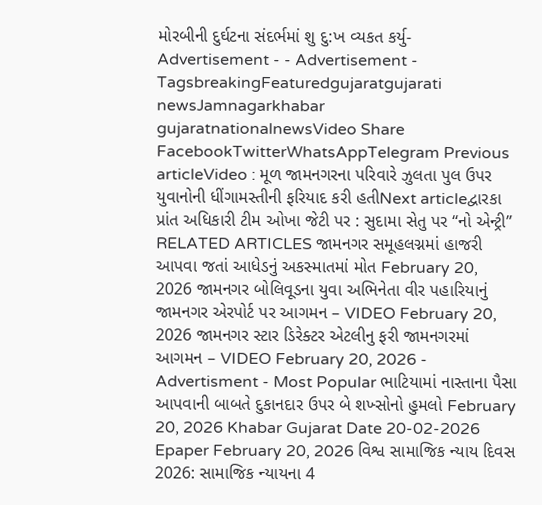મોરબીની દુર્ઘટના સંદર્ભમાં શુ દુ:ખ વ્યકત કર્યુ- Advertisement - - Advertisement - TagsbreakingFeaturedgujaratgujarati newsJamnagarkhabar gujaratnationalnewsVideo Share FacebookTwitterWhatsAppTelegram Previous articleVideo : મૂળ જામનગરના પરિવારે ઝુલતા પુલ ઉપર યુવાનોની ધીંગામસ્તીની ફરિયાદ કરી હતીNext articleદ્વારકા પ્રાંત અધિકારી ટીમ ઓખા જેટી પર : સુદામા સેતુ પર “નો એન્ટ્રી” RELATED ARTICLES જામનગર સમૂહલગ્નમાં હાજરી આપવા જતાં આધેડનું અકસ્માતમાં મોત February 20, 2026 જામનગર બોલિવૂડના યુવા અભિનેતા વીર પહારિયાનું જામનગર એરપોર્ટ પર આગમન – VIDEO February 20, 2026 જામનગર સ્ટાર ડિરેક્ટર એટલીનુ ફરી જામનગરમાં આગમન – VIDEO February 20, 2026 - Advertisment - Most Popular ભાટિયામાં નાસ્તાના પૈસા આપવાની બાબતે દુકાનદાર ઉપર બે શખ્સોનો હુમલો February 20, 2026 Khabar Gujarat Date 20-02-2026 Epaper February 20, 2026 વિશ્વ સામાજિક ન્યાય દિવસ 2026: સામાજિક ન્યાયના 4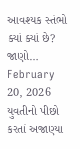આવશ્યક સ્તંભો ક્યાં ક્યાં છે? જાણો… February 20, 2026 યુવતીનો પીછો કરતાં અજાણ્યા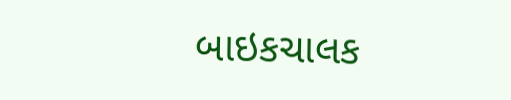બાઇકચાલક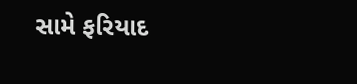સામે ફરિયાદ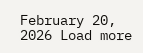February 20, 2026 Load more